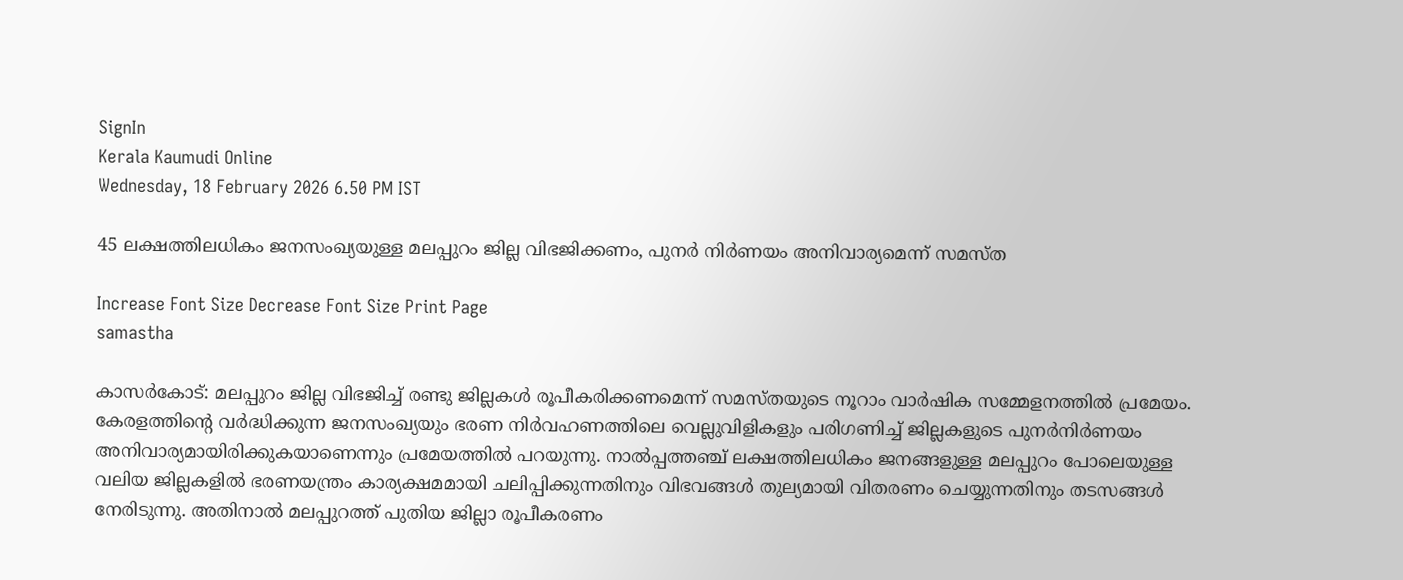SignIn
Kerala Kaumudi Online
Wednesday, 18 February 2026 6.50 PM IST

45 ലക്ഷത്തിലധികം ജനസംഖ്യയുള്ള മലപ്പുറം ജില്ല വിഭജിക്കണം, പുനർ‌ നിർ‌ണയം അനിവാര്യമെന്ന് സമസ്ത

Increase Font Size Decrease Font Size Print Page
samastha

കാസർകോട്: മലപ്പുറം ജില്ല വിഭജിച്ച് രണ്ടു ജില്ലകൾ രൂപീകരിക്കണമെന്ന് സമസ്തയുടെ നൂറാം വാർഷിക സമ്മേളനത്തിൽ പ്രമേയം. കേരളത്തിന്റെ വർദ്ധിക്കുന്ന ജനസംഖ്യയും ഭരണ നിർവഹണത്തിലെ വെല്ലുവിളികളും പരിഗണിച്ച് ജില്ലകളുടെ പുനർനിർണയം അനിവാര്യമായിരിക്കുകയാണെന്നും പ്രമേയത്തിൽ പറയുന്നു. നാൽപ്പത്തഞ്ച് ലക്ഷത്തിലധികം ജനങ്ങളുള്ള മലപ്പുറം പോലെയുള്ള വലിയ ജില്ലകളിൽ ഭരണയന്ത്രം കാര്യക്ഷമമായി ചലിപ്പിക്കുന്നതിനും വിഭവങ്ങൾ തുല്യമായി വിതരണം ചെയ്യുന്നതിനും തടസങ്ങൾ നേരിടുന്നു. അതിനാൽ മലപ്പുറത്ത് പുതിയ ജില്ലാ രൂപീകരണം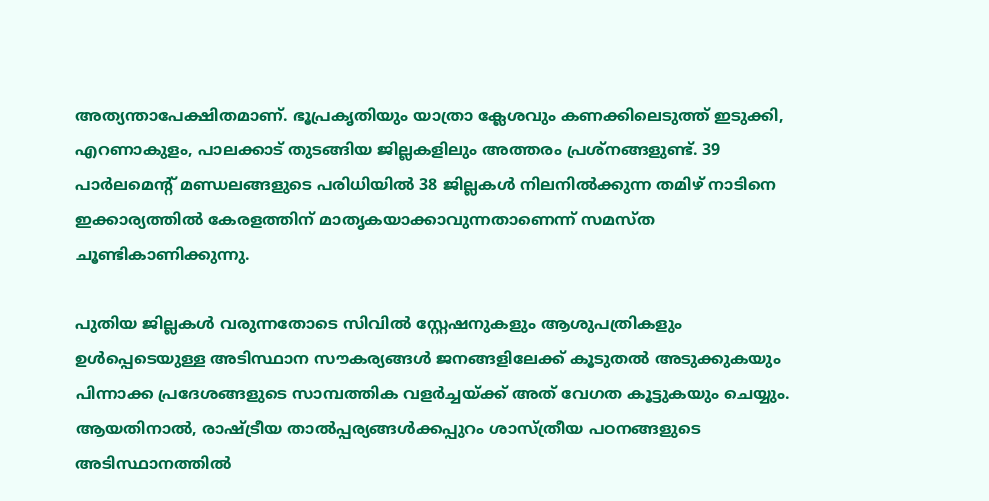അത്യന്താപേക്ഷിതമാണ്. ഭൂപ്രകൃതിയും യാത്രാ ക്ലേശവും കണക്കിലെടുത്ത് ഇടുക്കി, എറണാകുളം, പാലക്കാട് തുടങ്ങിയ ജില്ലകളിലും അത്തരം പ്രശ്നങ്ങളുണ്ട്. 39 പാർലമെന്റ് മണ്ഡലങ്ങളുടെ പരിധിയിൽ 38 ജില്ലകൾ നിലനിൽക്കുന്ന തമിഴ് നാടിനെ ഇക്കാര്യത്തിൽ കേരളത്തിന് മാതൃകയാക്കാവുന്നതാണെന്ന് സമസ്ത ചൂണ്ടികാണിക്കുന്നു.

പുതിയ ജില്ലകൾ വരുന്നതോടെ സിവിൽ സ്റ്റേഷനുകളും ആശുപത്രികളും ഉൾപ്പെടെയുള്ള അടിസ്ഥാന സൗകര്യങ്ങൾ ജനങ്ങളിലേക്ക് കൂടുതൽ അടുക്കുകയും പിന്നാക്ക പ്രദേശങ്ങളുടെ സാമ്പത്തിക വളർച്ചയ്ക്ക് അത് വേഗത കൂട്ടുകയും ചെയ്യും. ആയതിനാൽ, രാഷ്ട്രീയ താൽപ്പര്യങ്ങൾക്കപ്പുറം ശാസ്ത്രീയ പഠനങ്ങളുടെ അടിസ്ഥാനത്തിൽ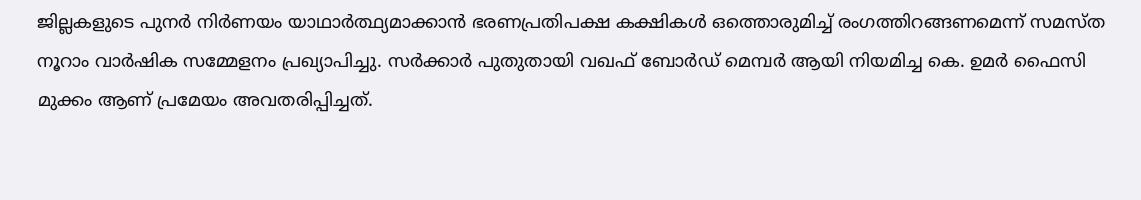ജില്ലകളുടെ പുനർ നിർണയം യാഥാർത്ഥ്യമാക്കാൻ ഭരണപ്രതിപക്ഷ കക്ഷികൾ ഒത്തൊരുമിച്ച് രംഗത്തിറങ്ങണമെന്ന് സമസ്ത നൂറാം വാർഷിക സമ്മേളനം പ്രഖ്യാപിച്ചു. സർക്കാർ പുതുതായി വഖഫ് ബോർഡ് മെമ്പർ ആയി നിയമിച്ച കെ. ഉമർ ഫൈസി മുക്കം ആണ് പ്രമേയം അവതരിപ്പിച്ചത്.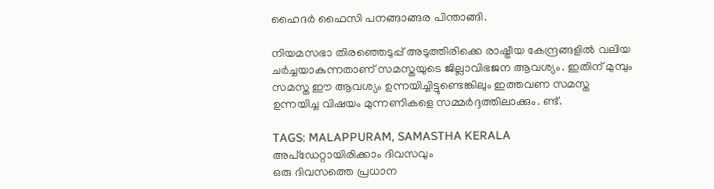ഹൈദർ ഫൈസി പനങ്ങാങ്ങര പിന്താങ്ങി.

നിയമസഭാ തിരഞ്ഞെടുപ്പ് അടുത്തിരിക്കെ രാഷ്ട്രീയ കേന്ദ്രങ്ങളിൽ വലിയ ചർച്ചയാകുന്നതാണ് സമസ്തയുടെ ജില്ലാവിഭജന ആവശ്യം. ഇതിന് മുമ്പും സമസ്ത ഈ ആവശ്യം ഉന്നയിച്ചിട്ടുണ്ടെങ്കിലും ഇത്തവണ സമസ്ത ഉന്നയിച്ച വിഷയം മുന്നണികളെ സമ്മർദ്ദത്തിലാക്കും. ണ്ട്.

TAGS: MALAPPURAM, SAMASTHA KERALA
അപ്ഡേറ്റായിരിക്കാം ദിവസവും
ഒരു ദിവസത്തെ പ്രധാന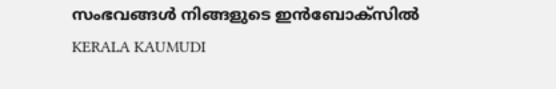സംഭവങ്ങൾ നിങ്ങളുടെ ഇൻബോക്സിൽ
KERALA KAUMUDI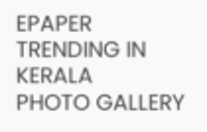EPAPER
TRENDING IN KERALA
PHOTO GALLERY